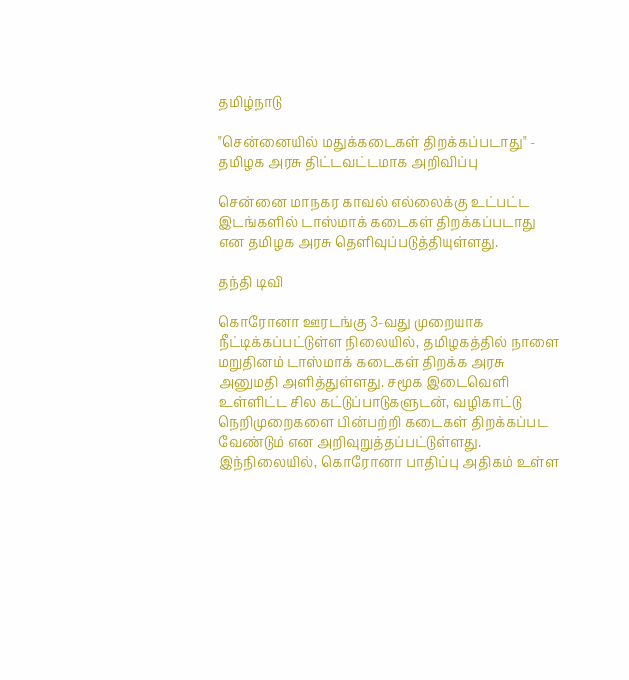தமிழ்நாடு

"சென்னையில் மதுக்கடைகள் திறக்கப்படாது" - தமிழக அரசு திட்டவட்டமாக அறிவிப்பு

சென்னை மாநகர காவல் எல்லைக்கு உட்பட்ட இடங்களில் டாஸ்மாக் கடைகள் திறக்கப்படாது என தமிழக அரசு தெளிவுப்படுத்தியுள்ளது.

தந்தி டிவி

கொரோனா ஊரடங்கு 3-வது முறையாக நீட்டிக்கப்பட்டுள்ள நிலையில், தமிழகத்தில் நாளை மறுதினம் டாஸ்மாக் கடைகள் திறக்க அரசு அனுமதி அளித்துள்ளது. சமூக இடைவெளி உள்ளிட்ட சில கட்டுப்பாடுகளுடன், வழிகாட்டு நெறிமுறைகளை பின்பற்றி கடைகள் திறக்கப்பட வேண்டும் என அறிவுறுத்தப்பட்டுள்ளது. இந்நிலையில், கொரோனா பாதிப்பு அதிகம் உள்ள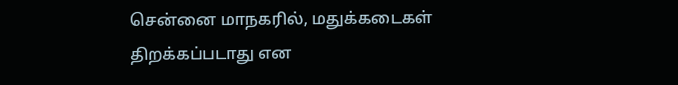சென்னை மாநகரில், மதுக்கடைகள் திறக்கப்படாது என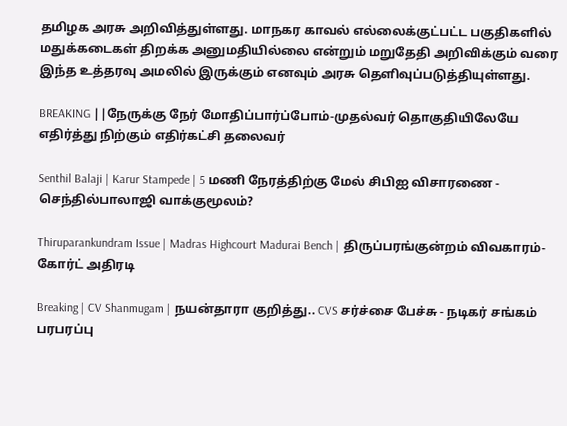தமிழக அரசு அறிவித்துள்ளது. மாநகர காவல் எல்லைக்குட்பட்ட பகுதிகளில் மதுக்கடைகள் திறக்க அனுமதியில்லை என்றும் மறுதேதி அறிவிக்கும் வரை இந்த உத்தரவு அமலில் இருக்கும் எனவும் அரசு தெளிவுப்படுத்தியுள்ளது.

BREAKING ||நேருக்கு நேர் மோதிப்பார்ப்போம்-முதல்வர் தொகுதியிலேயே எதிர்த்து நிற்கும் எதிர்கட்சி தலைவர்

Senthil Balaji | Karur Stampede | 5 மணி நேரத்திற்கு மேல் சிபிஐ விசாரணை - செந்தில்பாலாஜி வாக்குமூலம்?

Thiruparankundram Issue | Madras Highcourt Madurai Bench | திருப்பரங்குன்றம் விவகாரம்- கோர்ட் அதிரடி

Breaking | CV Shanmugam | நயன்தாரா குறித்து.. CVS சர்ச்சை பேச்சு - நடிகர் சங்கம் பரபரப்பு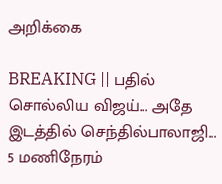அறிக்கை

BREAKING || பதில் சொல்லிய விஜய்... அதே இடத்தில் செந்தில்பாலாஜி... 5 மணிநேரம்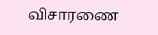விசாரணை